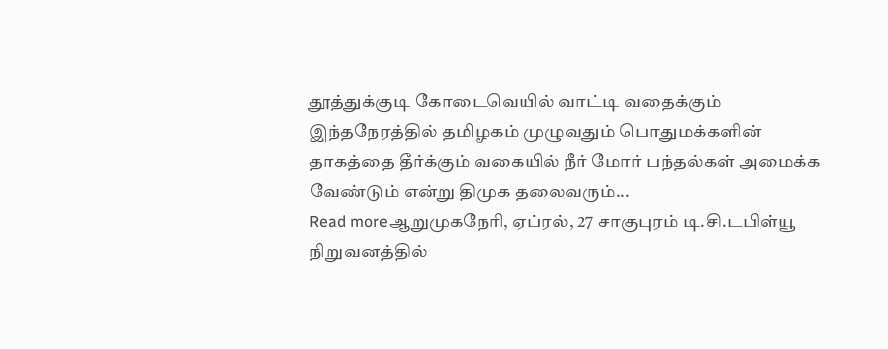தூத்துக்குடி கோடைவெயில் வாட்டி வதைக்கும் இந்தநேரத்தில் தமிழகம் முழுவதும் பொதுமக்களின் தாகத்தை தீர்க்கும் வகையில் நீர் மோர் பந்தல்கள் அமைக்க வேண்டும் என்று திமுக தலைவரும்...
Read moreஆறுமுகநேரி, ஏப்ரல், 27 சாகுபுரம் டி.சி.டபிள்யூ நிறுவனத்தில்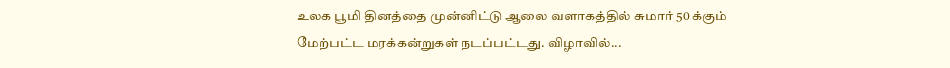உலக பூமி தினத்தை முன்னிட்டு ஆலை வளாகத்தில் சுமார் 50 க்கும் மேற்பட்ட மரக்கன்றுகள் நடப்பட்டது. விழாவில்...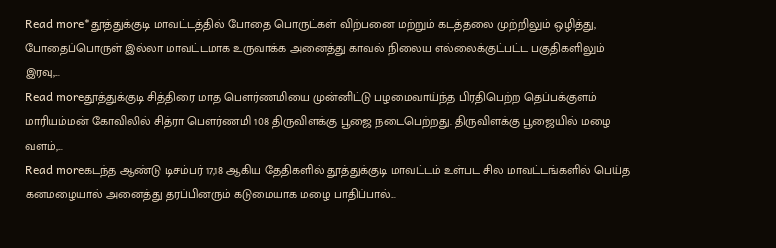Read more*தூத்துக்குடி மாவட்டத்தில் போதை பொருட்கள் விற்பனை மற்றும் கடத்தலை முற்றிலும் ஒழித்து, போதைப்பொருள் இல்லா மாவட்டமாக உருவாக்க அனைத்து காவல் நிலைய எல்லைக்குட்பட்ட பகுதிகளிலும் இரவு,...
Read moreதூத்துக்குடி சித்திரை மாத பௌர்ணமியை முன்னிட்டு பழமைவாய்ந்த பிரதிபெற்ற தெப்பக்குளம் மாரியம்மன் கோவிலில் சித்ரா பௌர்ணமி 108 திருவிளக்கு பூஜை நடைபெற்றது. திருவிளக்கு பூஜையில் மழை வளம்,...
Read moreகடந்த ஆண்டு டிசம்பர் 17,18 ஆகிய தேதிகளில் தூத்துக்குடி மாவட்டம் உள்பட சில மாவட்டங்களில் பெய்த கனமழையால் அனைத்து தரப்பினரும் கடுமையாக மழை பாதிப்பால்...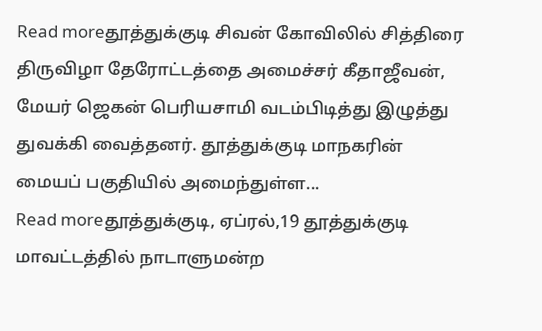Read moreதூத்துக்குடி சிவன் கோவிலில் சித்திரை திருவிழா தேரோட்டத்தை அமைச்சர் கீதாஜீவன், மேயர் ஜெகன் பெரியசாமி வடம்பிடித்து இழுத்து துவக்கி வைத்தனர். தூத்துக்குடி மாநகரின் மையப் பகுதியில் அமைந்துள்ள...
Read moreதூத்துக்குடி, ஏப்ரல்,19 தூத்துக்குடி மாவட்டத்தில் நாடாளுமன்ற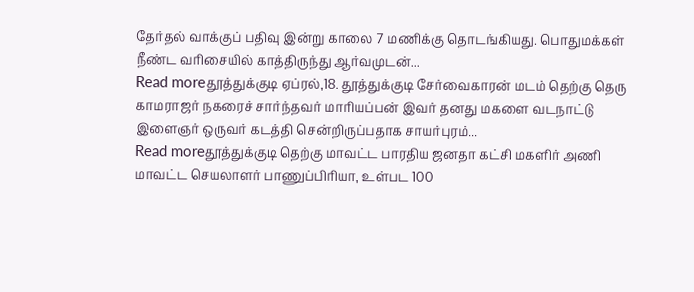தேர்தல் வாக்குப் பதிவு இன்று காலை 7 மணிக்கு தொடங்கியது. பொதுமக்கள் நீண்ட வரிசையில் காத்திருந்து ஆர்வமுடன்...
Read moreதூத்துக்குடி ஏப்ரல்,18. தூத்துக்குடி சேர்வைகாரன் மடம் தெற்கு தெரு காமராஜர் நகரைச் சார்ந்தவர் மாரியப்பன் இவர் தனது மகளை வடநாட்டு இளைஞர் ஒருவர் கடத்தி சென்றிருப்பதாக சாயர்புரம்...
Read moreதூத்துக்குடி தெற்கு மாவட்ட பாரதிய ஜனதா கட்சி மகளிர் அணி மாவட்ட செயலாளர் பாணுப்பிாியா, உள்பட 100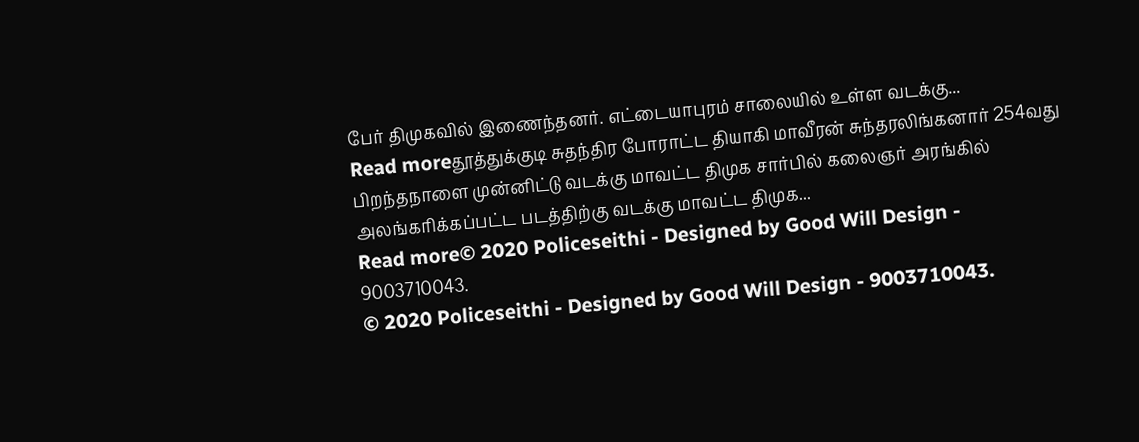பேர் திமுகவில் இணைந்தனர். எட்டையாபுரம் சாலையில் உள்ள வடக்கு...
Read moreதூத்துக்குடி சுதந்திர போராட்ட தியாகி மாவீரன் சுந்தரலிங்கனார் 254வது பிறந்தநாளை முன்னிட்டு வடக்கு மாவட்ட திமுக சார்பில் கலைஞர் அரங்கில் அலங்காிக்கப்பட்ட படத்திற்கு வடக்கு மாவட்ட திமுக...
Read more© 2020 Policeseithi - Designed by Good Will Design - 9003710043.
© 2020 Policeseithi - Designed by Good Will Design - 9003710043.